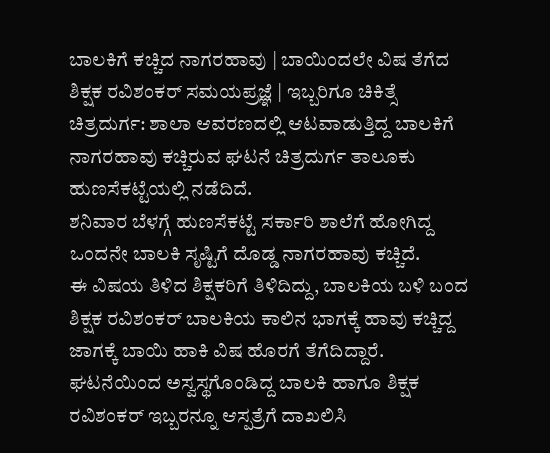ಬಾಲಕಿಗೆ ಕಚ್ಚಿದ ನಾಗರಹಾವು | ಬಾಯಿಂದಲೇ ವಿಷ ತೆಗೆದ ಶಿಕ್ಷಕ ರವಿಶಂಕರ್ ಸಮಯಪ್ರಜ್ಞೆ | ಇಬ್ಬರಿಗೂ ಚಿಕಿತ್ಸೆ
ಚಿತ್ರದುರ್ಗ: ಶಾಲಾ ಆವರಣದಲ್ಲಿ ಆಟವಾಡುತ್ತಿದ್ದ ಬಾಲಕಿಗೆ ನಾಗರಹಾವು ಕಚ್ಚಿರುವ ಘಟನೆ ಚಿತ್ರದುರ್ಗ ತಾಲೂಕು ಹುಣಸೆಕಟ್ಟೆಯಲ್ಲಿ ನಡೆದಿದೆ.
ಶನಿವಾರ ಬೆಳಗ್ಗೆ ಹುಣಸೆಕಟ್ಟೆ ಸರ್ಕಾರಿ ಶಾಲೆಗೆ ಹೋಗಿದ್ದ ಒಂದನೇ ಬಾಲಕಿ ಸೃಷ್ಟಿಗೆ ದೊಡ್ಡ ನಾಗರಹಾವು ಕಚ್ಚಿದೆ.
ಈ ವಿಷಯ ತಿಳಿದ ಶಿಕ್ಷಕರಿಗೆ ತಿಳಿದಿದ್ದು, ಬಾಲಕಿಯ ಬಳಿ ಬಂದ ಶಿಕ್ಷಕ ರವಿಶಂಕರ್ ಬಾಲಕಿಯ ಕಾಲಿನ ಭಾಗಕ್ಕೆ ಹಾವು ಕಚ್ಚಿದ್ದ ಜಾಗಕ್ಕೆ ಬಾಯಿ ಹಾಕಿ ವಿಷ ಹೊರಗೆ ತೆಗೆದಿದ್ದಾರೆ.
ಘಟನೆಯಿಂದ ಅಸ್ವಸ್ಥಗೊಂಡಿದ್ದ ಬಾಲಕಿ ಹಾಗೂ ಶಿಕ್ಷಕ ರವಿಶಂಕರ್ ಇಬ್ಬರನ್ನೂ ಆಸ್ಪತ್ರೆಗೆ ದಾಖಲಿಸಿ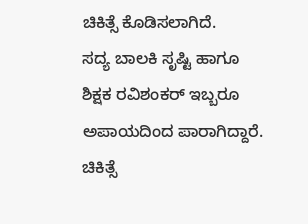ಚಿಕಿತ್ಸೆ ಕೊಡಿಸಲಾಗಿದೆ.
ಸದ್ಯ ಬಾಲಕಿ ಸೃಷ್ಟಿ ಹಾಗೂ ಶಿಕ್ಷಕ ರವಿಶಂಕರ್ ಇಬ್ಬರೂ ಅಪಾಯದಿಂದ ಪಾರಾಗಿದ್ದಾರೆ. ಚಿಕಿತ್ಸೆ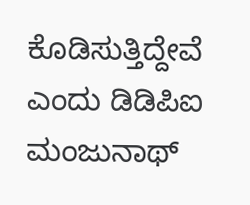ಕೊಡಿಸುತ್ತಿದ್ದೇವೆ ಎಂದು ಡಿಡಿಪಿಐ ಮಂಜುನಾಥ್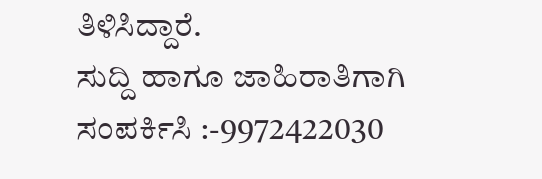ತಿಳಿಸಿದ್ದಾರೆ.
ಸುದ್ದಿ ಹಾಗೂ ಜಾಹಿರಾತಿಗಾಗಿ ಸಂಪರ್ಕಿಸಿ :-9972422030